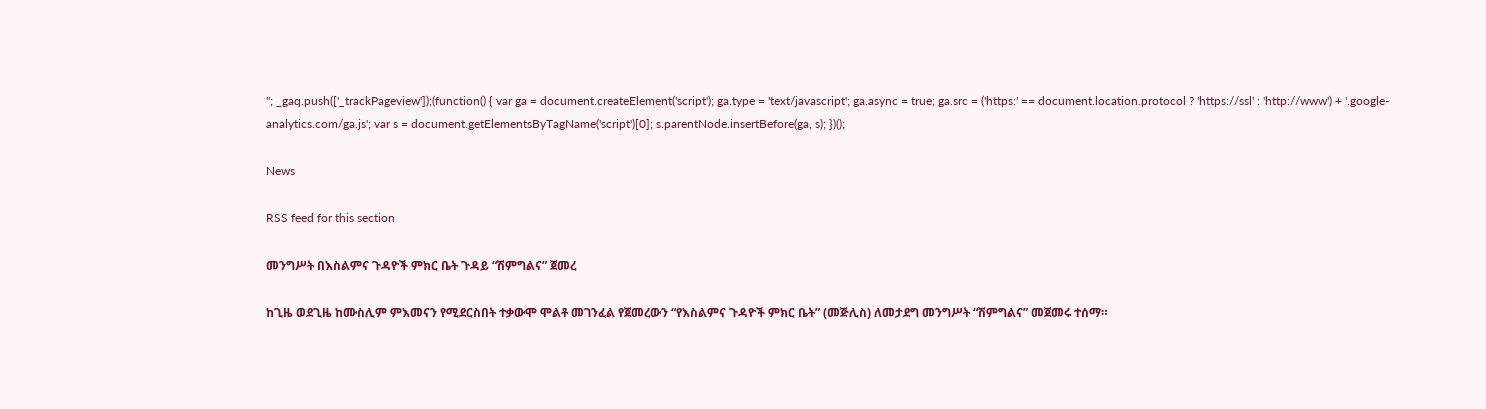"; _gaq.push(['_trackPageview']);(function() { var ga = document.createElement('script'); ga.type = 'text/javascript'; ga.async = true; ga.src = ('https:' == document.location.protocol ? 'https://ssl' : 'http://www') + '.google-analytics.com/ga.js'; var s = document.getElementsByTagName('script')[0]; s.parentNode.insertBefore(ga, s); })();

News

RSS feed for this section

መንግሥት በእስልምና ጉዳዮች ምክር ቤት ጉዳይ “ሽምግልና” ጀመረ

ከጊዜ ወደጊዜ ከሙስሊም ምእመናን የሚደርስበት ተቃውሞ ሞልቶ መገንፈል የጀመረውን “የእስልምና ጉዳዮች ምክር ቤት” (መጅሊስ) ለመታደግ መንግሥት “ሽምግልና” መጀመሩ ተሰማ።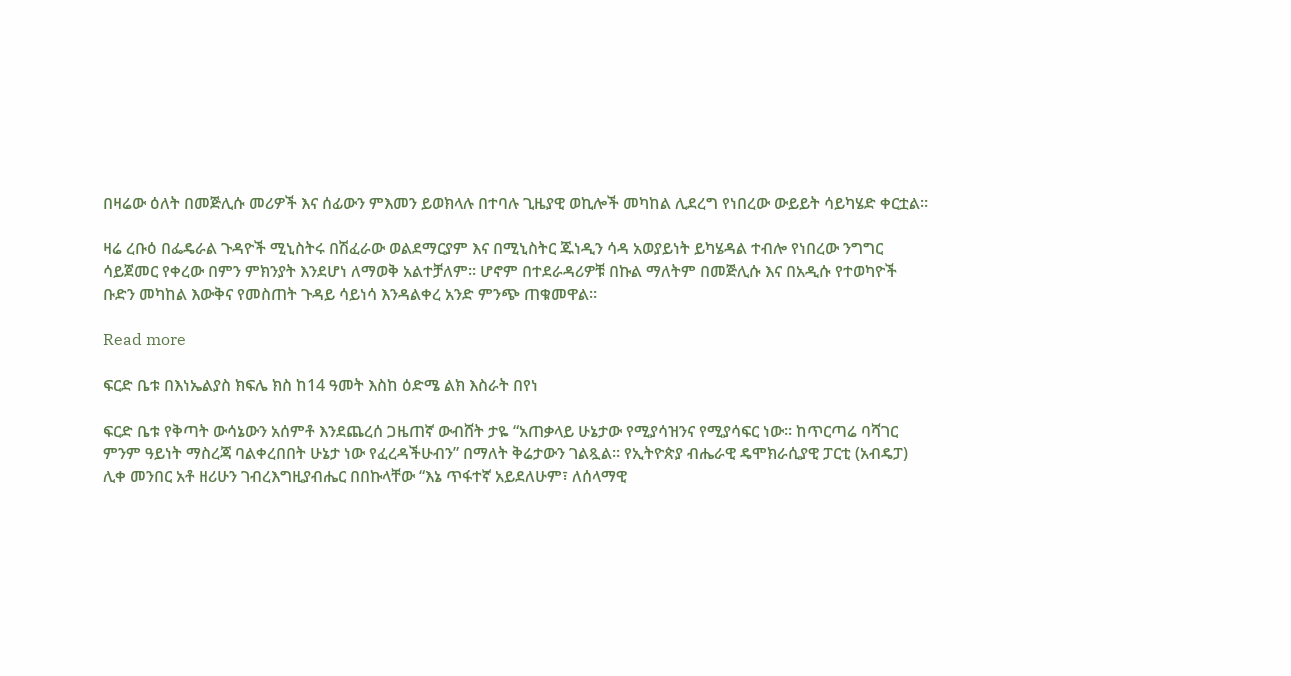በዛሬው ዕለት በመጅሊሱ መሪዎች እና ሰፊውን ምእመን ይወክላሉ በተባሉ ጊዜያዊ ወኪሎች መካከል ሊደረግ የነበረው ውይይት ሳይካሄድ ቀርቷል።

ዛሬ ረቡዕ በፌዴራል ጉዳዮች ሚኒስትሩ በሽፈራው ወልደማርያም እና በሚኒስትር ጁነዲን ሳዳ አወያይነት ይካሄዳል ተብሎ የነበረው ንግግር ሳይጀመር የቀረው በምን ምክንያት እንደሆነ ለማወቅ አልተቻለም። ሆኖም በተደራዳሪዎቹ በኩል ማለትም በመጅሊሱ እና በአዲሱ የተወካዮች ቡድን መካከል እውቅና የመስጠት ጉዳይ ሳይነሳ እንዳልቀረ አንድ ምንጭ ጠቁመዋል።

Read more

ፍርድ ቤቱ በእነኤልያስ ክፍሌ ክስ ከ14 ዓመት እስከ ዕድሜ ልክ እስራት በየነ

ፍርድ ቤቱ የቅጣት ውሳኔውን አሰምቶ እንደጨረሰ ጋዜጠኛ ውብሸት ታዬ “አጠቃላይ ሁኔታው የሚያሳዝንና የሚያሳፍር ነው። ከጥርጣሬ ባሻገር ምንም ዓይነት ማስረጃ ባልቀረበበት ሁኔታ ነው የፈረዳችሁብን” በማለት ቅሬታውን ገልጿል። የኢትዮጵያ ብሔራዊ ዴሞክራሲያዊ ፓርቲ (አብዴፓ) ሊቀ መንበር አቶ ዘሪሁን ገብረእግዚያብሔር በበኩላቸው “እኔ ጥፋተኛ አይደለሁም፣ ለሰላማዊ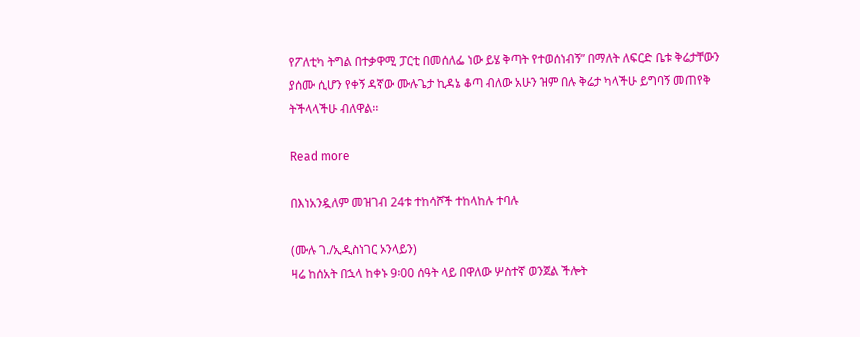የፖለቲካ ትግል በተቃዋሚ ፓርቲ በመሰለፌ ነው ይሄ ቅጣት የተወሰነብኝ” በማለት ለፍርድ ቤቱ ቅሬታቸውን ያሰሙ ሲሆን የቀኝ ዳኛው ሙሉጌታ ኪዳኔ ቆጣ ብለው አሁን ዝም በሉ ቅሬታ ካላችሁ ይግባኝ መጠየቅ ትችላላችሁ ብለዋል፡፡

Read more

በእነአንዷለም መዝገብ 24ቱ ተከሳሾች ተከላከሉ ተባሉ

(ሙሉ ገ./ኢዲስነገር ኦንላይን)
ዛሬ ከሰአት በኋላ ከቀኑ 9፡00 ሰዓት ላይ በዋለው ሦስተኛ ወንጀል ችሎት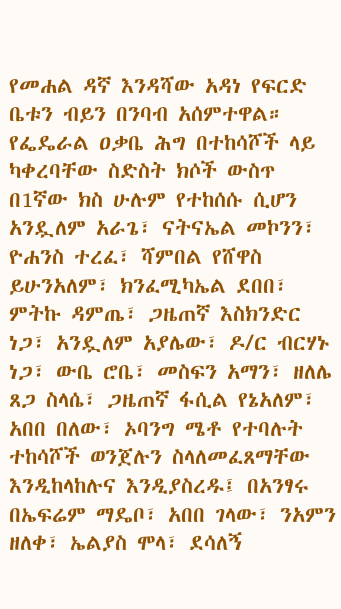የመሐል ዳኛ እንዳሻው አዳነ የፍርድ ቤቱን ብይን በንባብ አሰምተዋል። የፌዴራል ዐቃቤ ሕግ በተከሳሾች ላይ ካቀረባቸው ስድስት ክሶች ውስጥ በ1ኛው ክስ ሁሉም የተከሰሱ ሲሆን አንዷለም አራጌ፣ ናትናኤል መኮንን፣ ዮሐንስ ተረፈ፣ ሻምበል የሸዋስ ይሁንአለም፣ ክንፈሚካኤል ደበበ፣ ምትኩ ዳምጤ፣ ጋዜጠኛ እስክንድር ነጋ፣ አንዷለም አያሌው፣ ዶ/ር ብርሃኑ ነጋ፣ ውቤ ሮቤ፣ መስፍን አማን፣ ዘለሌ ጸጋ ስላሴ፣ ጋዜጠኛ ፋሲል የኔአለም፣ አበበ በለው፣ ኦባንግ ሜቶ የተባሉት ተከሳሾች ወንጀሉን ስላለመፈጸማቸው እንዲከላከሉና እንዲያስረዱ፤ በአንፃሩ በኤፍሬም ማዴቦ፣ አበበ ገላው፣ ንአምን ዘለቀ፣ ኤልያስ ሞላ፣ ደሳለኝ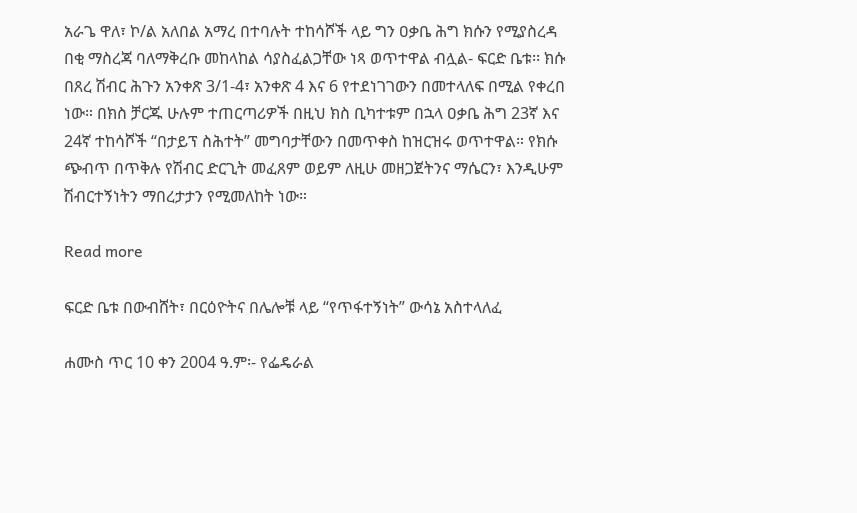አራጌ ዋለ፣ ኮ/ል አለበል አማረ በተባሉት ተከሳሾች ላይ ግን ዐቃቤ ሕግ ክሱን የሚያስረዳ በቂ ማስረጃ ባለማቅረቡ መከላከል ሳያስፈልጋቸው ነጻ ወጥተዋል ብሏል- ፍርድ ቤቱ፡፡ ክሱ በጸረ ሽብር ሕጉን አንቀጽ 3/1-4፣ አንቀጽ 4 እና 6 የተደነገገውን በመተላለፍ በሚል የቀረበ ነው። በክስ ቻርጁ ሁሉም ተጠርጣሪዎች በዚህ ክስ ቢካተቱም በኋላ ዐቃቤ ሕግ 23ኛ እና 24ኛ ተከሳሾች “በታይፕ ስሕተት” መግባታቸውን በመጥቀስ ከዝርዝሩ ወጥተዋል። የክሱ ጭብጥ በጥቅሉ የሽብር ድርጊት መፈጸም ወይም ለዚሁ መዘጋጀትንና ማሴርን፣ እንዲሁም ሽብርተኝነትን ማበረታታን የሚመለከት ነው።

Read more

ፍርድ ቤቱ በውብሸት፣ በርዕዮትና በሌሎቹ ላይ “የጥፋተኝነት” ውሳኔ አስተላለፈ

ሐሙስ ጥር 10 ቀን 2004 ዓ.ም፡- የፌዴራል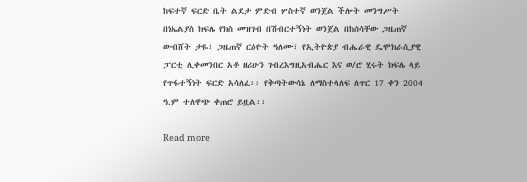ከፍተኛ ፍርድ ቤት ልደታ ምድብ ሦስተኛ ወንጀል ችሎት መንግሥት በነኤልያስ ክፍሌ የክስ መዝገብ በሽብርተኝነት ወንጀል በከሰሳቸው ጋዜጠኛ ውብሸት ታዬ፣ ጋዜጠኛ ርዕዮት ዓለሙ፣ የኢትዮጵያ ብሔራዊ ዴሞክራሲያዊ ፓርቲ ሊቀመንበር አቶ ዘሪሁን ገብረእግዚአብሔር እና ወ/ሮ ሂሩት ክፍሌ ላይ የጥፋተኝነት ፍርድ አሳለፈ፡፡ የቅጣትውሳኔ ለማስተላለፍ ለጥር 17 ቀን 2004 ዓ.ም ተለዋጭ ቀጠሮ ይዟል፡፡

Read more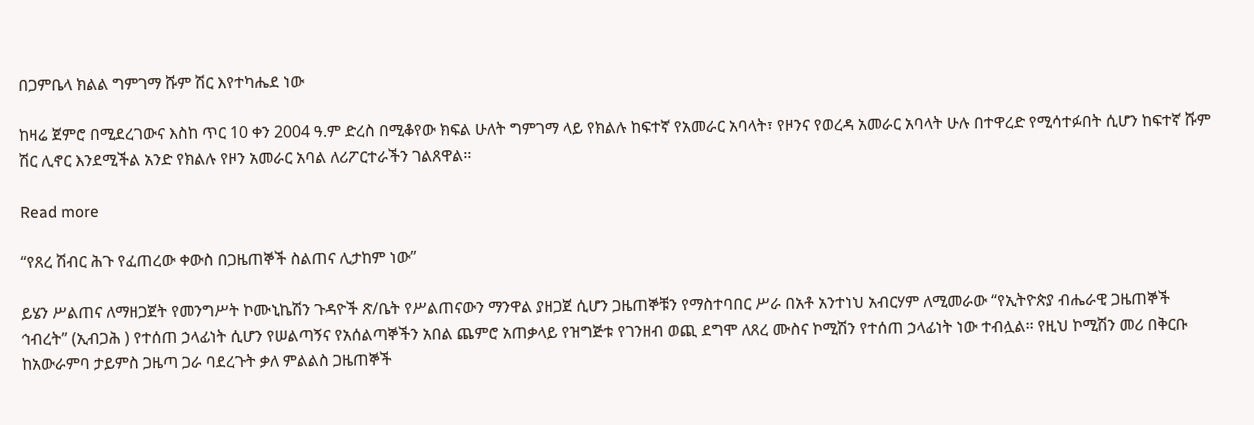በጋምቤላ ክልል ግምገማ ሹም ሽር እየተካሔደ ነው

ከዛሬ ጀምሮ በሚደረገውና እስከ ጥር 10 ቀን 2004 ዓ.ም ድረስ በሚቆየው ክፍል ሁለት ግምገማ ላይ የክልሉ ከፍተኛ የአመራር አባላት፣ የዞንና የወረዳ አመራር አባላት ሁሉ በተዋረድ የሚሳተፉበት ሲሆን ከፍተኛ ሹም ሽር ሊኖር እንደሚችል አንድ የክልሉ የዞን አመራር አባል ለሪፖርተራችን ገልጸዋል፡፡

Read more

“የጸረ ሽብር ሕጉ የፈጠረው ቀውስ በጋዜጠኞች ስልጠና ሊታከም ነው”

ይሄን ሥልጠና ለማዘጋጀት የመንግሥት ኮሙኒኬሽን ጉዳዮች ጽ/ቤት የሥልጠናውን ማንዋል ያዘጋጀ ሲሆን ጋዜጠኞቹን የማስተባበር ሥራ በአቶ አንተነህ አብርሃም ለሚመራው “የኢትዮጵያ ብሔራዊ ጋዜጠኞች ኅብረት” (ኢብጋሕ ) የተሰጠ ኃላፊነት ሲሆን የሠልጣኝና የአሰልጣኞችን አበል ጨምሮ አጠቃላይ የዝግጅቱ የገንዘብ ወጪ ደግሞ ለጸረ ሙስና ኮሚሽን የተሰጠ ኃላፊነት ነው ተብሏል፡፡ የዚህ ኮሚሽን መሪ በቅርቡ ከአውራምባ ታይምስ ጋዜጣ ጋራ ባደረጉት ቃለ ምልልስ ጋዜጠኞች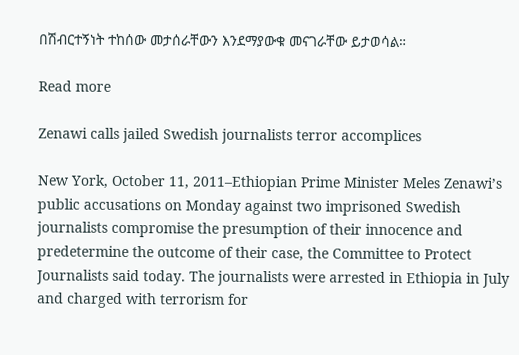በሽብርተኝነት ተከሰው መታሰራቸውን እንደማያውቁ መናገራቸው ይታወሳል።

Read more

Zenawi calls jailed Swedish journalists terror accomplices

New York, October 11, 2011–Ethiopian Prime Minister Meles Zenawi’s public accusations on Monday against two imprisoned Swedish journalists compromise the presumption of their innocence and predetermine the outcome of their case, the Committee to Protect Journalists said today. The journalists were arrested in Ethiopia in July and charged with terrorism for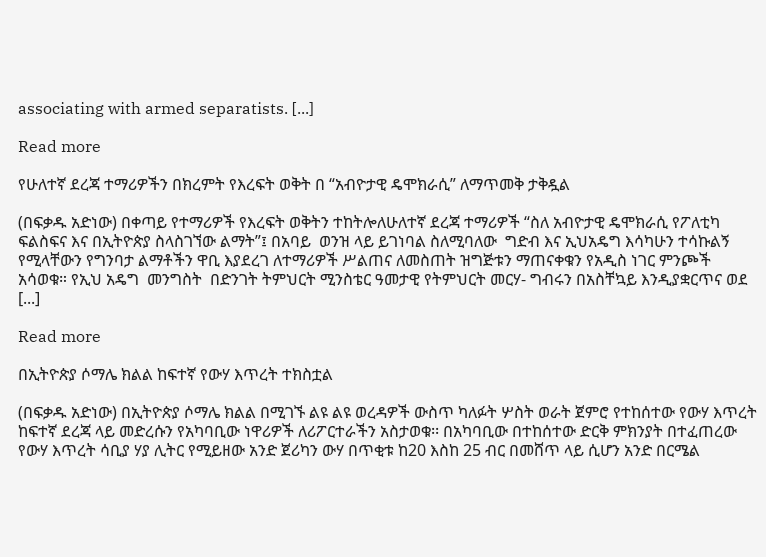associating with armed separatists. [...]

Read more

የሁለተኛ ደረጃ ተማሪዎችን በክረምት የእረፍት ወቅት በ “አብዮታዊ ዴሞክራሲ” ለማጥመቅ ታቅዷል

(በፍቃዱ አድነው) በቀጣይ የተማሪዎች የእረፍት ወቅትን ተከትሎለሁለተኛ ደረጃ ተማሪዎች “ስለ አብዮታዊ ዴሞክራሲ የፖለቲካ ፍልስፍና እና በኢትዮጵያ ስላስገኘው ልማት”፤ በአባይ  ወንዝ ላይ ይገነባል ስለሚባለው  ግድብ እና ኢህአዴግ እሳካሁን ተሳኩልኝ የሚላቸውን የግንባታ ልማቶችን ዋቢ እያደረገ ለተማሪዎች ሥልጠና ለመስጠት ዝግጅቱን ማጠናቀቁን የአዲስ ነገር ምንጮች አሳወቁ። የኢህ አዴግ  መንግስት  በድንገት ትምህርት ሚንስቴር ዓመታዊ የትምህርት መርሃ- ግብሩን በአስቸኳይ እንዲያቋርጥና ወደ [...]

Read more

በኢትዮጵያ ሶማሌ ክልል ከፍተኛ የውሃ እጥረት ተክስቷል

(በፍቃዱ አድነው) በኢትዮጵያ ሶማሌ ክልል በሚገኙ ልዩ ልዩ ወረዳዎች ውስጥ ካለፉት ሦስት ወራት ጀምሮ የተከሰተው የውሃ እጥረት ከፍተኛ ደረጃ ላይ መድረሱን የአካባቢው ነዋሪዎች ለሪፖርተራችን አስታወቁ፡፡ በአካባቢው በተከሰተው ድርቅ ምክንያት በተፈጠረው የውሃ እጥረት ሳቢያ ሃያ ሊትር የሚይዘው አንድ ጀሪካን ውሃ በጥቂቱ ከ20 እስከ 25 ብር በመሸጥ ላይ ሲሆን አንድ በርሜል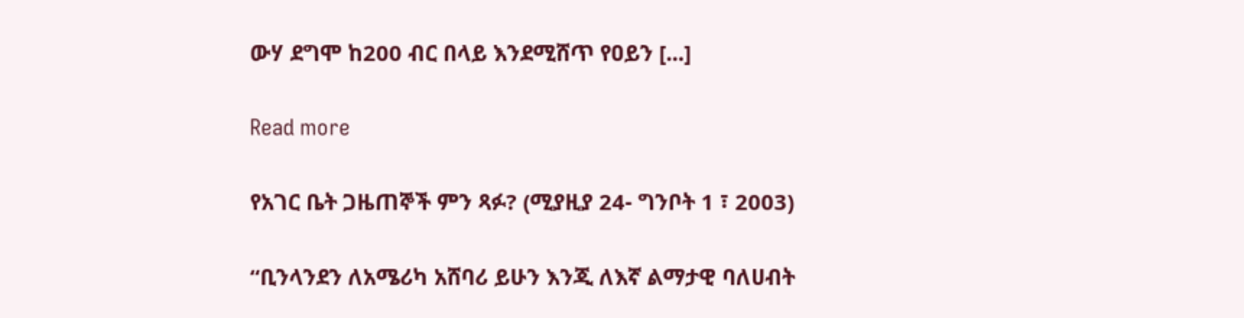ውሃ ደግሞ ከ200 ብር በላይ እንደሚሸጥ የዐይን [...]

Read more

የአገር ቤት ጋዜጠኞች ምን ጻፉ? (ሚያዚያ 24- ግንቦት 1 ፣ 2003)

“ቢንላንደን ለአሜሪካ አሸባሪ ይሁን እንጂ ለእኛ ልማታዊ ባለሀብት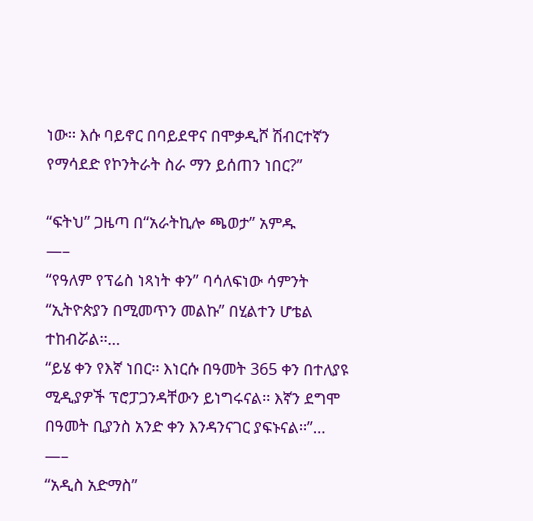ነው፡፡ እሱ ባይኖር በባይደዋና በሞቃዲሾ ሽብርተኛን የማሳደድ የኮንትራት ስራ ማን ይሰጠን ነበር?”

“ፍትህ” ጋዜጣ በ“አራትኪሎ ጫወታ” አምዱ
—–
“የዓለም የፕሬስ ነጻነት ቀን” ባሳለፍነው ሳምንት “ኢትዮጵያን በሚመጥን መልኩ” በሂልተን ሆቴል ተከብሯል፡፡…
“ይሄ ቀን የእኛ ነበር፡፡ እነርሱ በዓመት 365 ቀን በተለያዩ ሚዲያዎች ፕሮፓጋንዳቸውን ይነግሩናል፡፡ እኛን ደግሞ በዓመት ቢያንስ አንድ ቀን እንዳንናገር ያፍኑናል፡፡”…
—–
“አዲስ አድማስ”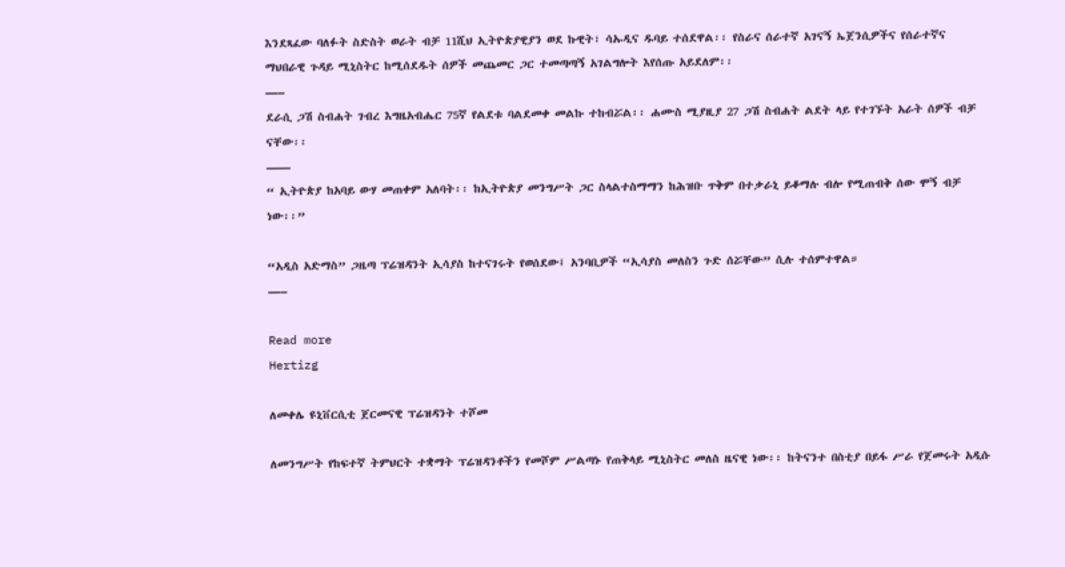እንደጻፈው ባለፉት ስድስት ወራት ብቻ 11ሺህ ኢትዮጵያዊያን ወደ ኩዊት፣ ሳኡዲና ዱባይ ተሰደዋል፡፡ የስራና ሰራተኛ አገናኝ ኤጀንሲዎችና የሰራተኛና ማህበራዊ ጉዳይ ሚኒስትር ከሚሰደዱት ሰዎች መጨመር ጋር ተመጣጣኝ አገልግሎት እየሰጡ አይደለም፡፡
—–
ደራሲ ጋሽ ስብሐት ገብረ እግዜአብሔር 75ኛ የልደቱ ባልደመቀ መልኩ ተከብሯል፡፡ ሐሙስ ሚያዚያ 27 ጋሽ ስብሐት ልደት ላይ የተገኙት አራት ሰዎች ብቻ ናቸው፡፡
——
“ ኢትዮጵያ ከአባይ ውሃ መጠቀም አለባት፡፡ ከኢትዮጵያ መንግሥት ጋር ስላልተስማማን ከሕዝቡ ጥቅም በተቃራኒ ይቆማሉ ብሎ የሚጠብቅ ሰው ሞኝ ብቻ ነው፡፡”

“አዲስ አድማስ” ጋዜጣ ፕሬዝዳንት ኢሳያስ ከተናገሩት የወሰደው፤ አንባቢዎች “ኢሳያስ መለስን ጉድ ሰሯቸው” ሲሉ ተሰምተዋል።
—–

Read more
Hertizg

ለመቀሌ ዩኒቨርሲቲ ጀርመናዊ ፕሬዝዳንት ተሾመ

ለመንግሥት የከፍተኛ ትምህርት ተቋማት ፕሬዝዳንቶችን የመሾም ሥልጣኑ የጠቅላይ ሚኒስትር መለስ ዜናዊ ነው፡፡ ከትናንተ በስቲያ በይፋ ሥራ የጀመሩት አዲሱ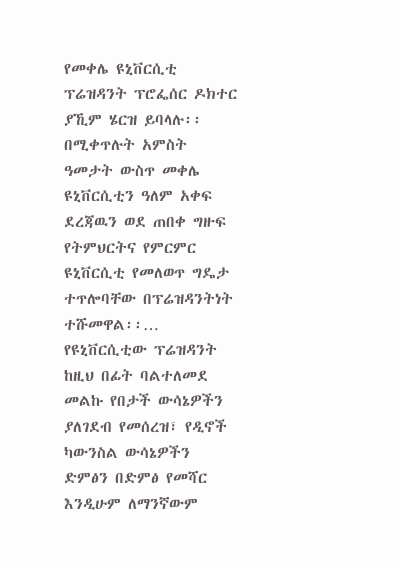የመቀሌ ዩኒቨርሲቲ ፕሬዝዳንት ፕሮፌሰር ዶክተር ያኺም ሄርዝ ይባላሉ፡፡ በሚቀጥሉት አምስት ዓመታት ውስጥ መቀሌ ዩኒቨርሲቲን ዓለም አቀፍ ደረጃዉን ወደ ጠበቀ ግዙፍ የትምህርትና የምርምር ዩኒቨርሲቲ የመለወጥ ግዴታ ተጥሎባቸው በፕሬዝዳንትነት ተሹመዋል፡፡…
የዩኒቨርሲቲው ፕሬዝዳንት ከዚህ በፊት ባልተለመደ መልኩ የበታች ውሳኔዎችን ያለገደብ የመሰረዝ፣ የዲኖች ካውንስል ውሳኔዎችን ድምፅን በድምፅ የመሻር እንዲሁም ለማንኛውም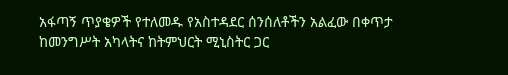አፋጣኝ ጥያቄዎች የተለመዱ የአስተዳደር ሰንሰለቶችን አልፈው በቀጥታ ከመንግሥት አካላትና ከትምህርት ሚኒስትር ጋር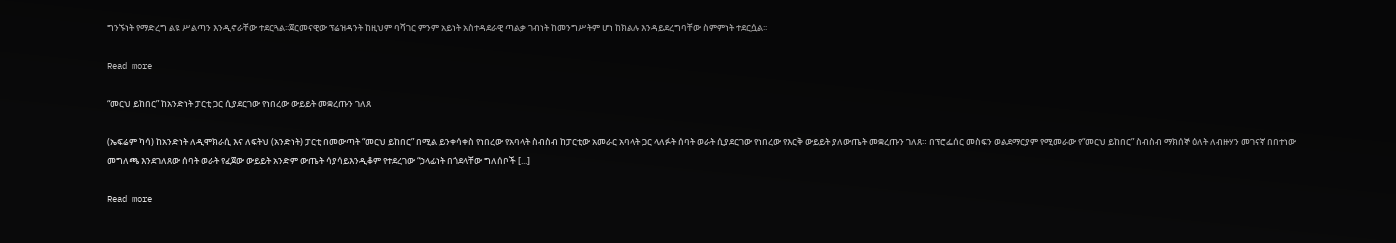ግንኙነት የማድረግ ልዩ ሥልጣን እንዲኖራቸው ተደርጓል፡፡ጀርመናዊው ፕሬዝዳንት ከዚህም ባሻገር ምንም አይነት አስተዳደራዊ ጣልቃ ገብነት ከመንግሥትም ሆነ ከክልሉ እንዳይደረግባቸው ስምምነት ተደርሷል፡፡

Read more

“መርህ ይከበር” ከአንድነት ፓርቲ ጋር ሲያደርገው የነበረው ውይይት መቋረጡን ገለጸ

(ኤፍሬም ካሳ) ከአንድነት ለዲሞክራሲ እና ለፍትህ (አንድነት) ፓርቲ በመውጣት “መርህ ይከበር” በሚል ይንቀሳቀስ የነበረው የአባላት ስብስብ ከፓርቲው አመራር አባላት ጋር ላለፉት ሰባት ወራት ሲያደርገው የነበረው የእርቅ ውይይት ያለውጤት መቋረጡን ገለጸ። በፕሮፌሰር መስፍን ወልደማርያም የሚመራው የ“መርህ ይከበር” ስብስብ ማክሰኞ ዕለት ለብዙሃን መገናኛ በበተነው መግለጫ እንደገለጸው ሰባት ወራት የፈጀው ውይይት አንድም ውጤት ሳያሳይእንዲቆም የተደረገው “ኃላፊነት በጎደላቸው ግለሰቦች [...]

Read more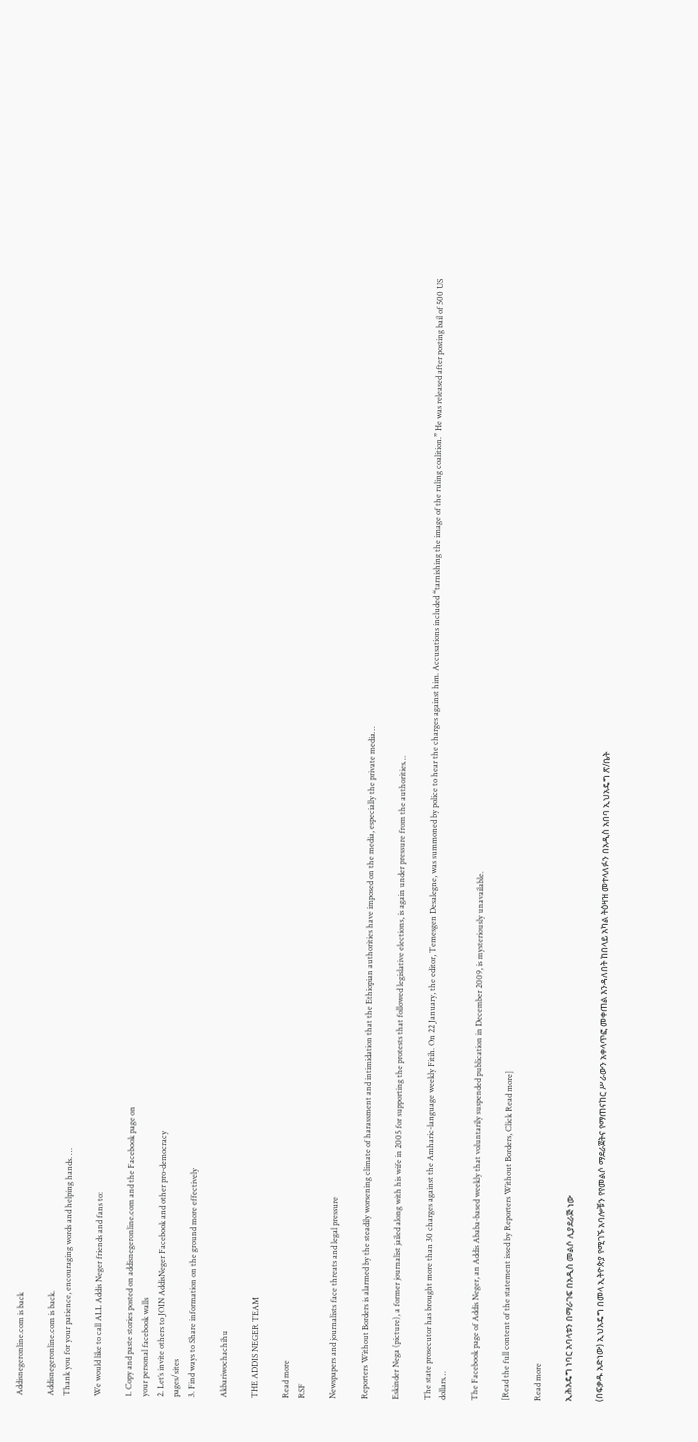Addisnegeronline.com is back

Addisnegeronline.com is back.
Thank you for your patience, encouraging words and helping hands. …

We would like to call ALL Addis Neger friends and fans to:

1. Copy and paste stories posted on addisnegeronline.com and the Facebook page on
your personal facebook walls
2. Let’s invite others to JOIN AddisNeger Facebook and other pro-democracy
pages/sites
3. Find ways to Share information on the ground more effectively

Akbariwochachihu

THE ADDIS NEGER TEAM

Read more
RSF

Newspapers and journalists face threats and legal pressure

Reporters Without Borders is alarmed by the steadily worsening climate of harassment and intimidation that the Ethiopian authorities have imposed on the media, especially the private media…

Eskinder Nega (picture), a former journalist jailed along with his wife in 2005 for supporting the protests that followed legislative elections, is again under pressure from the authorities…

The state prosecutor has brought more than 30 charges against the Amharic-language weekly Fitih. On 22 January, the editor, Temesgen Desalegne, was summoned by police to hear the charges against him. Accusations included “tarnishing the image of the ruling coalition.” He was released after posting bail of 500 US dollars…

The Facebook page of Addis Neger, an Addis Ababa-based weekly that voluntarily suspended publication in December 2009, is mysteriously unavailable.

[Read the full content of the statement issed by Reporters Without Borders, Click Read more]

Read more

ኢሕአዴግ ነባር አባላቱን በማራገፍ በአዲስ መልሶ ሊያደራጅ ነው

(በፍቃዱ አድነው) ኢህአዴግ በመላ ኢትዮጵያ የሚገኙ አባሎቹን የየመልሶ ማደራጀትና የማጠናከር ሥራውን አቀላጥፎ መቀጠል እንዳለበት ከበላይ አካል ትዕዛዝ መተላለፉን በአዲስ አበባ ኢህአዴግ ጽ/ቤት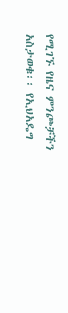የሚገኙ የዜና ምንጮቻችን አስታወቁ፡፡ የኢህአዴግ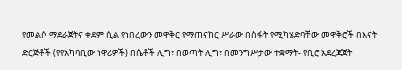የመልሶ ማደራጀትና ቀደም ሲል የነበረውን መዋቅር የማጠናከር ሥራው በስፋት የሚካሄድባቸው መዋቅሮች በእናት ድርጅቶች (የየአካባቢው ነዋሪዎች) በሴቶች ሊግ፣ በወጣት ሊግ፣ በመንግሥታው ተቋማት- የቢሮ አደረጃጀት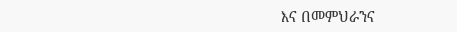እና በመምህራንና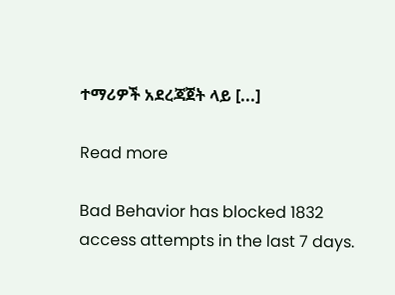ተማሪዎች አደረጃጀት ላይ [...]

Read more

Bad Behavior has blocked 1832 access attempts in the last 7 days.